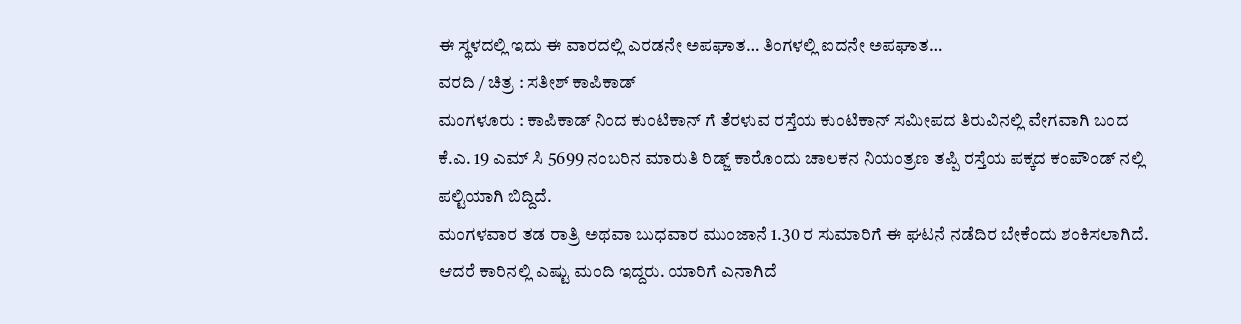ಈ ಸ್ಥಳದಲ್ಲಿ ಇದು ಈ ವಾರದಲ್ಲಿ ಎರಡನೇ ಅಪಘಾತ… ತಿಂಗಳಲ್ಲಿ ಐದನೇ ಅಪಘಾತ…
ವರದಿ / ಚಿತ್ರ : ಸತೀಶ್ ಕಾಪಿಕಾಡ್
ಮಂಗಳೂರು : ಕಾಪಿಕಾಡ್ ನಿಂದ ಕುಂಟಿಕಾನ್ ಗೆ ತೆರಳುವ ರಸ್ತೆಯ ಕುಂಟಿಕಾನ್ ಸಮೀಪದ ತಿರುವಿನಲ್ಲಿ ವೇಗವಾಗಿ ಬಂದ ಕೆ.ಎ. 19 ಎಮ್ ಸಿ 5699 ನಂಬರಿನ ಮಾರುತಿ ರಿಡ್ಜ್ ಕಾರೊಂದು ಚಾಲಕನ ನಿಯಂತ್ರಣ ತಪ್ಪಿ ರಸ್ತೆಯ ಪಕ್ಕದ ಕಂಪೌಂಡ್ ನಲ್ಲಿ ಪಲ್ಟಿಯಾಗಿ ಬಿದ್ದಿದೆ.
ಮಂಗಳವಾರ ತಡ ರಾತ್ರಿ ಅಥವಾ ಬುಧವಾರ ಮುಂಜಾನೆ 1.30 ರ ಸುಮಾರಿಗೆ ಈ ಘಟನೆ ನಡೆದಿರ ಬೇಕೆಂದು ಶಂಕಿಸಲಾಗಿದೆ. ಆದರೆ ಕಾರಿನಲ್ಲಿ ಎಷ್ಟು ಮಂದಿ ಇದ್ದರು. ಯಾರಿಗೆ ಎನಾಗಿದೆ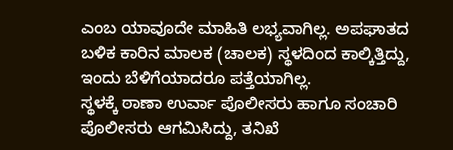ಎಂಬ ಯಾವೂದೇ ಮಾಹಿತಿ ಲಭ್ಯವಾಗಿಲ್ಲ. ಅಪಘಾತದ ಬಳಿಕ ಕಾರಿನ ಮಾಲಕ (ಚಾಲಕ) ಸ್ಥಳದಿಂದ ಕಾಲ್ಕಿತ್ತಿದ್ದು, ಇಂದು ಬೆಳಿಗೆಯಾದರೂ ಪತ್ತೆಯಾಗಿಲ್ಲ.
ಸ್ಥಳಕ್ಕೆ ಠಾಣಾ ಉರ್ವಾ ಪೊಲೀಸರು ಹಾಗೂ ಸಂಚಾರಿ ಪೊಲೀಸರು ಆಗಮಿಸಿದ್ದು, ತನಿಖೆ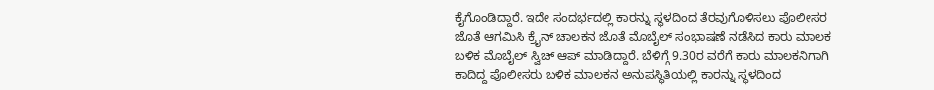ಕೈಗೊಂಡಿದ್ದಾರೆ. ಇದೇ ಸಂದರ್ಭದಲ್ಲಿ ಕಾರನ್ನು ಸ್ಥಳದಿಂದ ತೆರವುಗೊಳಿಸಲು ಪೊಲೀಸರ ಜೊತೆ ಆಗಮಿಸಿ ಕ್ರೈನ್ ಚಾಲಕನ ಜೊತೆ ಮೊಬೈಲ್ ಸಂಭಾಷಣೆ ನಡೆಸಿದ ಕಾರು ಮಾಲಕ ಬಳಿಕ ಮೊಬೈಲ್ ಸ್ವಿಚ್ ಆಪ್ ಮಾಡಿದ್ದಾರೆ. ಬೆಳಿಗ್ಗೆ 9.30ರ ವರೆಗೆ ಕಾರು ಮಾಲಕನಿಗಾಗಿ ಕಾದಿದ್ದ ಪೊಲೀಸರು ಬಳಿಕ ಮಾಲಕನ ಅನುಪಸ್ಥಿತಿಯಲ್ಲಿ ಕಾರನ್ನು ಸ್ಥಳದಿಂದ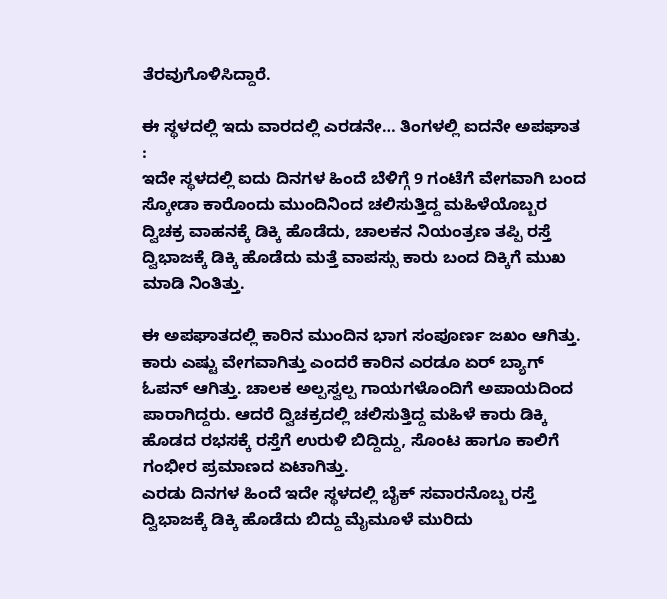ತೆರವುಗೊಳಿಸಿದ್ದಾರೆ.

ಈ ಸ್ಥಳದಲ್ಲಿ ಇದು ವಾರದಲ್ಲಿ ಎರಡನೇ… ತಿಂಗಳಲ್ಲಿ ಐದನೇ ಅಪಘಾತ :
ಇದೇ ಸ್ಥಳದಲ್ಲಿ ಐದು ದಿನಗಳ ಹಿಂದೆ ಬೆಳಿಗ್ಗೆ 9 ಗಂಟೆಗೆ ವೇಗವಾಗಿ ಬಂದ ಸ್ಕೋಡಾ ಕಾರೊಂದು ಮುಂದಿನಿಂದ ಚಲಿಸುತ್ತಿದ್ದ ಮಹಿಳೆಯೊಬ್ಬರ ದ್ವಿಚಕ್ರ ವಾಹನಕ್ಕೆ ಡಿಕ್ಕಿ ಹೊಡೆದು, ಚಾಲಕನ ನಿಯಂತ್ರಣ ತಪ್ಪಿ ರಸ್ತೆ ದ್ವಿಭಾಜಕ್ಕೆ ಡಿಕ್ಕಿ ಹೊಡೆದು ಮತ್ತೆ ವಾಪಸ್ಸು ಕಾರು ಬಂದ ದಿಕ್ಕಿಗೆ ಮುಖ ಮಾಡಿ ನಿಂತಿತ್ತು.

ಈ ಅಪಘಾತದಲ್ಲಿ ಕಾರಿನ ಮುಂದಿನ ಭಾಗ ಸಂಪೂರ್ಣ ಜಖಂ ಆಗಿತ್ತು. ಕಾರು ಎಷ್ಟು ವೇಗವಾಗಿತ್ತು ಎಂದರೆ ಕಾರಿನ ಎರಡೂ ಏರ್ ಬ್ಯಾಗ್ ಓಪನ್ ಆಗಿತ್ತು. ಚಾಲಕ ಅಲ್ಪಸ್ವಲ್ಪ ಗಾಯಗಳೊಂದಿಗೆ ಅಪಾಯದಿಂದ ಪಾರಾಗಿದ್ದರು. ಆದರೆ ದ್ವಿಚಕ್ರದಲ್ಲಿ ಚಲಿಸುತ್ತಿದ್ದ ಮಹಿಳೆ ಕಾರು ಡಿಕ್ಕಿ ಹೊಡದ ರಭಸಕ್ಕೆ ರಸ್ತೆಗೆ ಉರುಳಿ ಬಿದ್ದಿದ್ದು, ಸೊಂಟ ಹಾಗೂ ಕಾಲಿಗೆ ಗಂಭೀರ ಪ್ರಮಾಣದ ಏಟಾಗಿತ್ತು.
ಎರಡು ದಿನಗಳ ಹಿಂದೆ ಇದೇ ಸ್ಥಳದಲ್ಲಿ ಬೈಕ್ ಸವಾರನೊಬ್ಬ ರಸ್ತೆ ದ್ವಿಭಾಜಕ್ಕೆ ಡಿಕ್ಕಿ ಹೊಡೆದು ಬಿದ್ದು ಮೈಮೂಳೆ ಮುರಿದು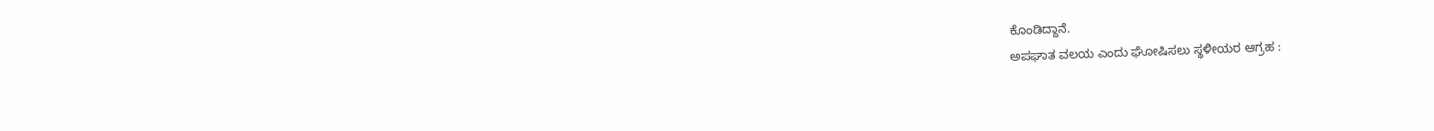ಕೊಂಡಿದ್ದಾನೆ.
ಅಪಘಾತ ವಲಯ ಎಂದು ಘೋಷಿಸಲು ಸ್ಥಳೀಯರ ಆಗ್ರಹ :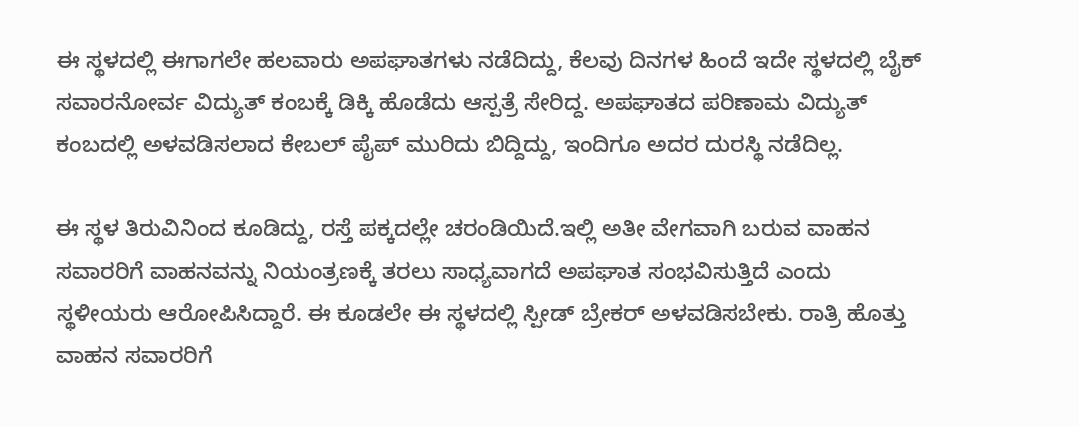ಈ ಸ್ಥಳದಲ್ಲಿ ಈಗಾಗಲೇ ಹಲವಾರು ಅಪಘಾತಗಳು ನಡೆದಿದ್ದು, ಕೆಲವು ದಿನಗಳ ಹಿಂದೆ ಇದೇ ಸ್ಥಳದಲ್ಲಿ ಬೈಕ್ ಸವಾರನೋರ್ವ ವಿದ್ಯುತ್ ಕಂಬಕ್ಕೆ ಡಿಕ್ಕಿ ಹೊಡೆದು ಆಸ್ಪತ್ರೆ ಸೇರಿದ್ದ. ಅಪಘಾತದ ಪರಿಣಾಮ ವಿದ್ಯುತ್ ಕಂಬದಲ್ಲಿ ಅಳವಡಿಸಲಾದ ಕೇಬಲ್ ಪೈಪ್ ಮುರಿದು ಬಿದ್ದಿದ್ದು, ಇಂದಿಗೂ ಅದರ ದುರಸ್ಥಿ ನಡೆದಿಲ್ಲ.

ಈ ಸ್ಥಳ ತಿರುವಿನಿಂದ ಕೂಡಿದ್ದು, ರಸ್ತೆ ಪಕ್ಕದಲ್ಲೇ ಚರಂಡಿಯಿದೆ.ಇಲ್ಲಿ ಅತೀ ವೇಗವಾಗಿ ಬರುವ ವಾಹನ ಸವಾರರಿಗೆ ವಾಹನವನ್ನು ನಿಯಂತ್ರಣಕ್ಕೆ ತರಲು ಸಾಧ್ಯವಾಗದೆ ಅಪಘಾತ ಸಂಭವಿಸುತ್ತಿದೆ ಎಂದು ಸ್ಥಳೀಯರು ಆರೋಪಿಸಿದ್ದಾರೆ. ಈ ಕೂಡಲೇ ಈ ಸ್ಥಳದಲ್ಲಿ ಸ್ಪೀಡ್ ಬ್ರೇಕರ್ ಅಳವಡಿಸಬೇಕು. ರಾತ್ರಿ ಹೊತ್ತು ವಾಹನ ಸವಾರರಿಗೆ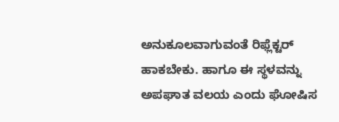ಅನುಕೂಲವಾಗುವಂತೆ ರಿಫ್ಲೆಕ್ಟರ್ ಹಾಕಬೇಕು. ಹಾಗೂ ಈ ಸ್ಥಳವನ್ನು ಅಪಘಾತ ವಲಯ ಎಂದು ಘೋಷಿಸ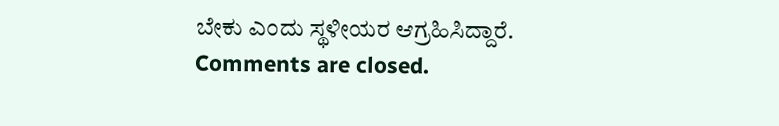ಬೇಕು ಎಂದು ಸ್ಥಳೀಯರ ಆಗ್ರಹಿಸಿದ್ದಾರೆ.
Comments are closed.